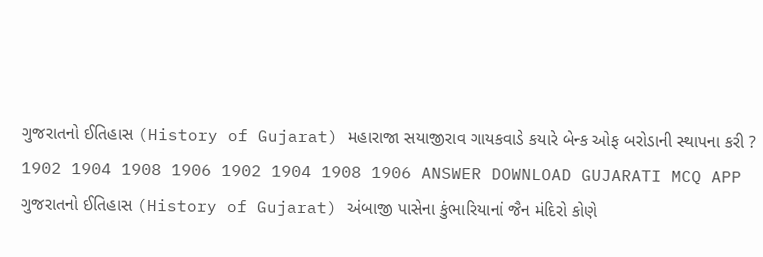ગુજરાતનો ઈતિહાસ (History of Gujarat) મહારાજા સયાજીરાવ ગાયકવાડે કયારે બેન્ક ઓફ બરોડાની સ્થાપના કરી ? 1902 1904 1908 1906 1902 1904 1908 1906 ANSWER DOWNLOAD GUJARATI MCQ APP
ગુજરાતનો ઈતિહાસ (History of Gujarat) અંબાજી પાસેના કુંભારિયાનાં જૈન મંદિરો કોણે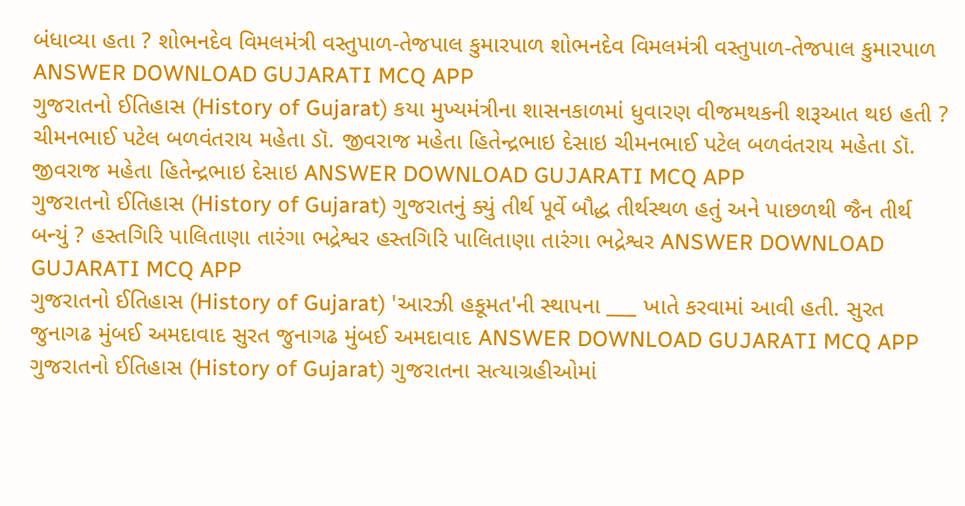બંધાવ્યા હતા ? શોભનદેવ વિમલમંત્રી વસ્તુપાળ-તેજપાલ કુમારપાળ શોભનદેવ વિમલમંત્રી વસ્તુપાળ-તેજપાલ કુમારપાળ ANSWER DOWNLOAD GUJARATI MCQ APP
ગુજરાતનો ઈતિહાસ (History of Gujarat) કયા મુખ્યમંત્રીના શાસનકાળમાં ધુવારણ વીજમથકની શરૂઆત થઇ હતી ? ચીમનભાઈ પટેલ બળવંતરાય મહેતા ડૉ. જીવરાજ મહેતા હિતેન્દ્રભાઇ દેસાઇ ચીમનભાઈ પટેલ બળવંતરાય મહેતા ડૉ. જીવરાજ મહેતા હિતેન્દ્રભાઇ દેસાઇ ANSWER DOWNLOAD GUJARATI MCQ APP
ગુજરાતનો ઈતિહાસ (History of Gujarat) ગુજરાતનું ક્યું તીર્થ પૂર્વે બૌદ્ધ તીર્થસ્થળ હતું અને પાછળથી જૈન તીર્થ બન્યું ? હસ્તગિરિ પાલિતાણા તારંગા ભદ્રેશ્વર હસ્તગિરિ પાલિતાણા તારંગા ભદ્રેશ્વર ANSWER DOWNLOAD GUJARATI MCQ APP
ગુજરાતનો ઈતિહાસ (History of Gujarat) 'આરઝી હકૂમત'ની સ્થાપના ___ ખાતે કરવામાં આવી હતી. સુરત જુનાગઢ મુંબઈ અમદાવાદ સુરત જુનાગઢ મુંબઈ અમદાવાદ ANSWER DOWNLOAD GUJARATI MCQ APP
ગુજરાતનો ઈતિહાસ (History of Gujarat) ગુજરાતના સત્યાગ્રહીઓમાં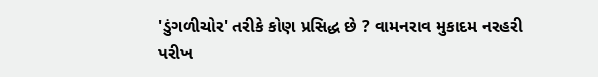'ડુંગળીચોર' તરીકે કોણ પ્રસિદ્ધ છે ? વામનરાવ મુકાદમ નરહરી પરીખ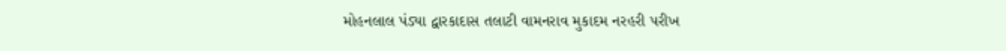મોહનલાલ પંડ્યા દ્વારકાદાસ તલાટી વામનરાવ મુકાદમ નરહરી પરીખ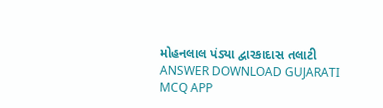મોહનલાલ પંડ્યા દ્વારકાદાસ તલાટી ANSWER DOWNLOAD GUJARATI MCQ APP